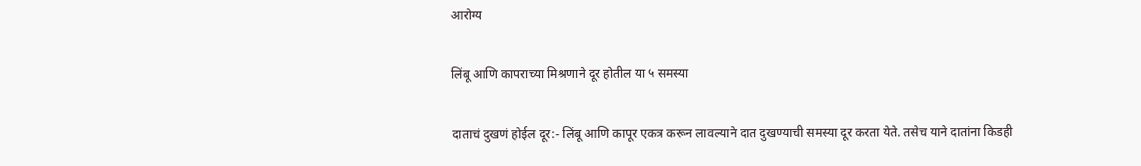आरोग्य

लिंबू आणि कापराच्या मिश्रणाने दूर होतील या ५ समस्या

दाताचं दुखणं होईल दूर:- लिंबू आणि कापूर एकत्र करून लावल्याने दात दुखण्याची समस्या दूर करता येते. तसेच याने दातांना किडही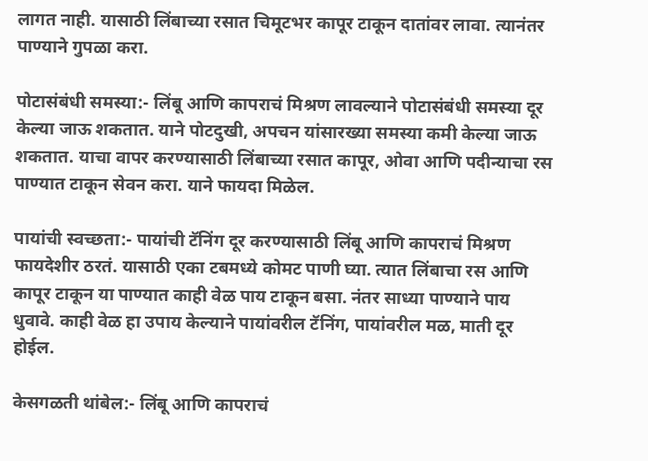लागत नाही. यासाठी लिंबाच्या रसात चिमूटभर कापूर टाकून दातांवर लावा. त्यानंतर पाण्याने गुपळा करा.

पोटासंबंधी समस्या:- लिंबू आणि कापराचं मिश्रण लावल्याने पोटासंबंधी समस्या दूर केल्या जाऊ शकतात. याने पोटदुखी, अपचन यांसारख्या समस्या कमी केल्या जाऊ शकतात. याचा वापर करण्यासाठी लिंबाच्या रसात कापूर, ओवा आणि पदीन्याचा रस पाण्यात टाकून सेवन करा. याने फायदा मिळेल.

पायांची स्वच्छता:- पायांची टॅनिंग दूर करण्यासाठी लिंबू आणि कापराचं मिश्रण फायदेशीर ठरतं. यासाठी एका टबमध्ये कोमट पाणी घ्या. त्यात लिंबाचा रस आणि कापूर टाकून या पाण्यात काही वेळ पाय टाकून बसा. नंतर साध्या पाण्याने पाय धुवावे. काही वेळ हा उपाय केल्याने पायांवरील टॅनिंग, पायांवरील मळ, माती दूर होईल.

केसगळती थांबेल:- लिंबू आणि कापराचं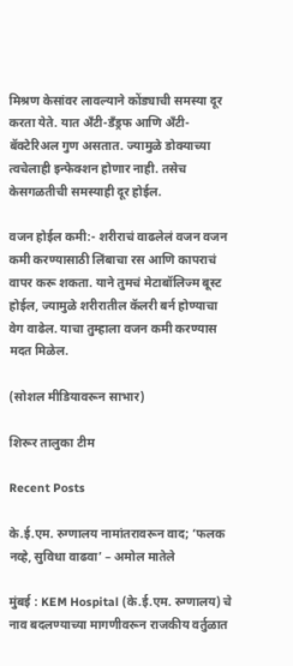मिश्रण केसांवर लावल्याने कोंड्याची समस्या दूर करता येते. यात अ‍ॅंटी-डॅंड्रफ आणि अ‍ॅंटी-बॅक्टेरिअल गुण असतात. ज्यामुळे डोक्याच्या त्वचेलाही इन्फेक्शन होणार नाही. तसेच केसगळतीची समस्याही दूर होईल.

वजन होईल कमी:- शरीराचं वाढलेलं वजन वजन कमी करण्यासाठी लिंबाचा रस आणि कापराचं वापर करू शकता. याने तुमचं मेटाबॉलिज्म बूस्ट होईल, ज्यामुळे शरीरातील कॅलरी बर्न होण्याचा वेग वाढेल. याचा तुम्हाला वजन कमी करण्यास मदत मिळेल.

(सोशल मीडियावरून साभार)

शिरूर तालुका टीम

Recent Posts

के.ई.एम. रुग्णालय नामांतरावरून वाद; ‘फलक नव्हे, सुविधा वाढवा’ – अमोल मातेले

मुंबई : KEM Hospital (के.ई.एम. रुग्णालय) चे नाव बदलण्याच्या मागणीवरून राजकीय वर्तुळात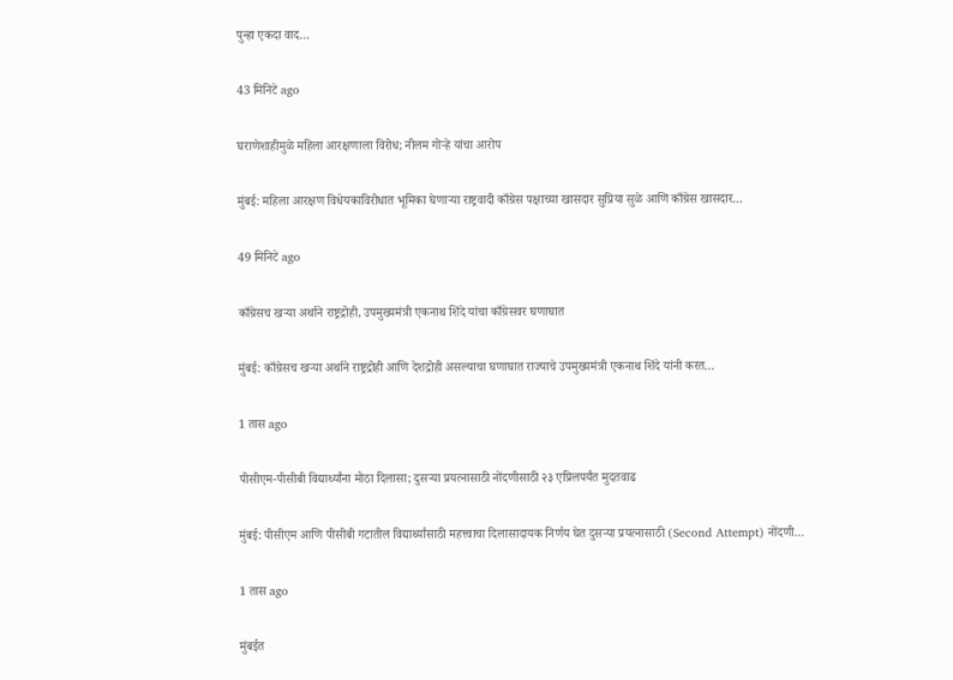पुन्हा एकदा वाद…

43 मिनिटे ago

घराणेशाहीमुळे महिला आरक्षणाला विरोध; नीलम गोऱ्हे यांचा आरोप

मुंबई: महिला आरक्षण विधेयकाविरोधात भूमिका घेणाऱ्या राष्ट्रवादी काँग्रेस पक्षाच्या खासदार सुप्रिया सुळे आणि काँग्रेस खासदार…

49 मिनिटे ago

काँग्रेसच खऱ्या अर्थाने राष्ट्रद्रोही, उपमुख्यमंत्री एकनाथ शिंदे यांचा काँग्रेसवर घणाघात

मुंबई: काँग्रेसच खऱ्या अर्थाने राष्ट्रद्रोही आणि देशद्रोही असल्याचा घणाघात राज्याचे उपमुख्यमंत्री एकनाथ शिंदे यांनी करत…

1 तास ago

पीसीएम-पीसीबी विद्यार्थ्यांना मोठा दिलासा; दुसऱ्या प्रयत्नासाठी नोंदणीसाठी २३ एप्रिलपर्यंत मुदतवाढ

मुंबई: पीसीएम आणि पीसीबी गटातील विद्यार्थ्यांसाठी महत्त्वाचा दिलासादायक निर्णय घेत दुसऱ्या प्रयत्नासाठी (Second Attempt) नोंदणी…

1 तास ago

मुंबईत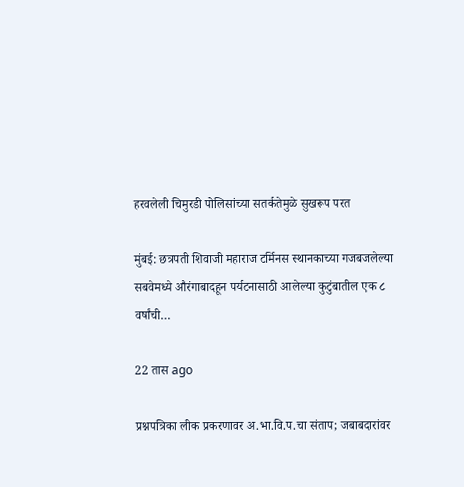हरवलेली चिमुरडी पोलिसांच्या सतर्कतेमुळे सुखरूप परत

मुंबई: छत्रपती शिवाजी महाराज टर्मिनस स्थानकाच्या गजबजलेल्या सबवेमध्ये औरंगाबादहून पर्यटनासाठी आलेल्या कुटुंबातील एक ८ वर्षांची…

22 तास ago

प्रश्नपत्रिका लीक प्रकरणावर अ.भा.वि.प.चा संताप; जबाबदारांवर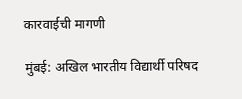कारवाईची मागणी

मुंबई: अखिल भारतीय विद्यार्थी परिषद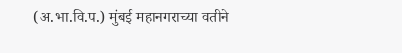(अ.भा.वि.प.) मुंबई महानगराच्या वतीने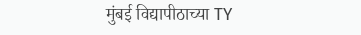मुंबई विद्यापीठाच्या TY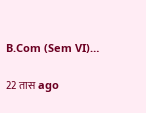B.Com (Sem VI)…

22 तास ago